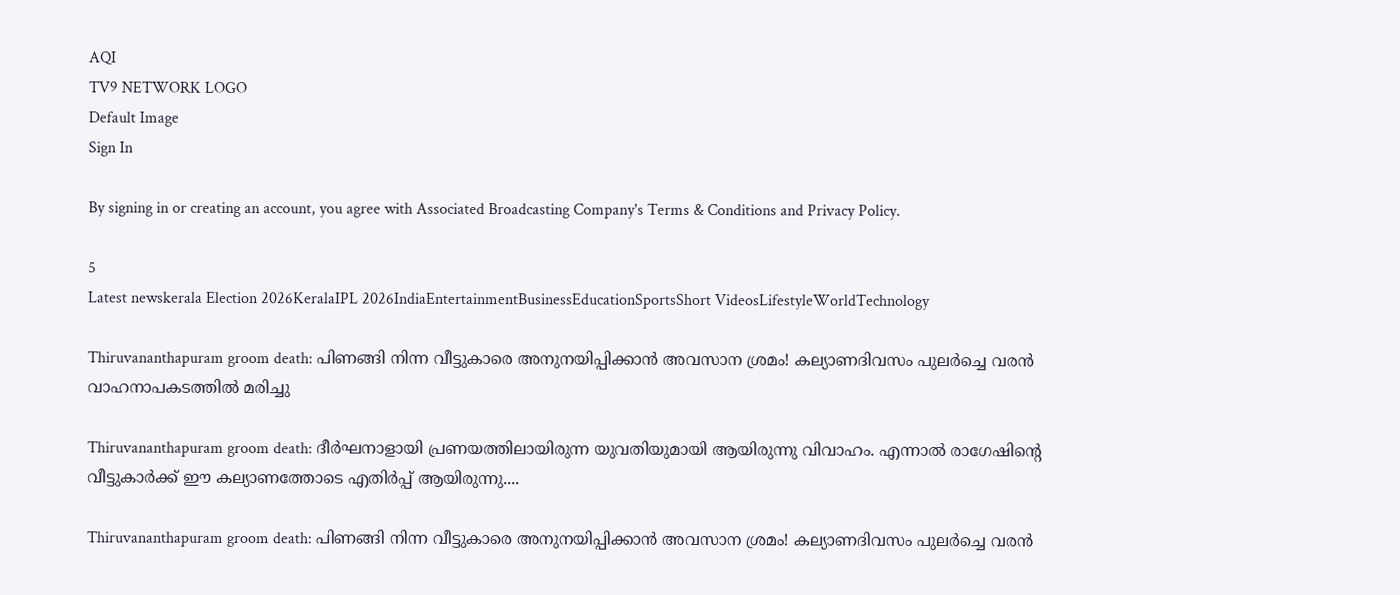AQI
TV9 NETWORK LOGO
Default Image
Sign In

By signing in or creating an account, you agree with Associated Broadcasting Company's Terms & Conditions and Privacy Policy.

5
Latest newskerala Election 2026KeralaIPL 2026IndiaEntertainmentBusinessEducationSportsShort VideosLifestyleWorldTechnology

Thiruvananthapuram groom death: പിണങ്ങി നിന്ന വീട്ടുകാരെ അനുനയിപ്പിക്കാൻ അവസാന ശ്രമം! കല്യാണദിവസം പുലർച്ചെ വരൻ വാഹനാപകടത്തിൽ മരിച്ചു

Thiruvananthapuram groom death: ദീർഘനാളായി പ്രണയത്തിലായിരുന്ന യുവതിയുമായി ആയിരുന്നു വിവാഹം. എന്നാൽ രാഗേഷിന്റെ വീട്ടുകാർക്ക് ഈ കല്യാണത്തോടെ എതിർപ്പ് ആയിരുന്നു....

Thiruvananthapuram groom death: പിണങ്ങി നിന്ന വീട്ടുകാരെ അനുനയിപ്പിക്കാൻ അവസാന ശ്രമം! കല്യാണദിവസം പുലർച്ചെ വരൻ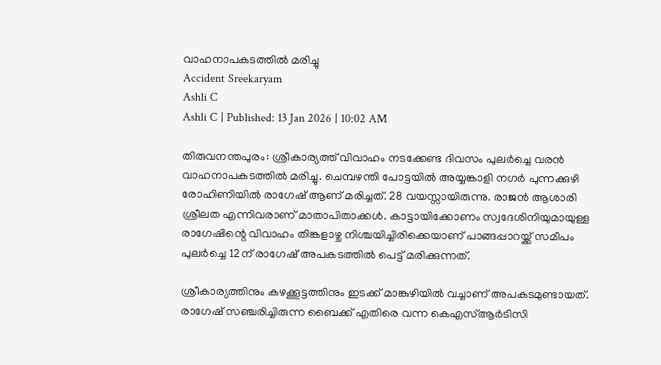വാഹനാപകടത്തിൽ മരിച്ചു
Accident Sreekaryam
Ashli C
Ashli C | Published: 13 Jan 2026 | 10:02 AM

തിരുവനന്തപുരം: ശ്രീകാര്യത്ത് വിവാഹം നടക്കേണ്ട ദിവസം പുലർച്ചെ വരൻ വാഹനാപകടത്തിൽ മരിച്ചു. ചെമ്പഴന്തി പോട്ടയിൽ അയ്യങ്കാളി നഗർ പുന്നക്കുഴി രോഹിണിയിൽ രാഗേഷ് ആണ് മരിച്ചത്. 28 വയസ്സായിരുന്നു. രാജൻ ആശാരി ശ്രീലത എന്നിവരാണ് മാതാപിതാക്കൾ. കാട്ടായിക്കോണം സ്വദേശിനിയുമായുള്ള രാഗേഷിന്റെ വിവാഹം തിങ്കളാഴ്ച നിശ്ചയിച്ചിരിക്കെയാണ് പാങ്ങപ്പാറയ്ക്ക് സമീപം പുലർച്ചെ 12ന് രാഗേഷ് അപകടത്തിൽ പെട്ട് മരിക്കുന്നത്.

ശ്രീകാര്യത്തിനും കഴക്കൂട്ടത്തിനും ഇടക്ക് മാങ്കുഴിയിൽ വച്ചാണ് അപകടമുണ്ടായത്. രാഗേഷ് സഞ്ചരിച്ചിരുന്ന ബൈക്ക് എതിരെ വന്ന കെഎസ്ആർടിസി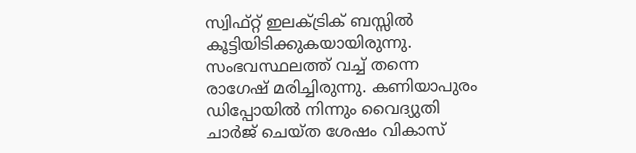സ്വിഫ്റ്റ് ഇലക്ട്രിക് ബസ്സിൽ കൂട്ടിയിടിക്കുകയായിരുന്നു. സംഭവസ്ഥലത്ത് വച്ച് തന്നെ രാഗേഷ് മരിച്ചിരുന്നു. കണിയാപുരം ഡിപ്പോയിൽ നിന്നും വൈദ്യുതി ചാർജ് ചെയ്ത ശേഷം വികാസ്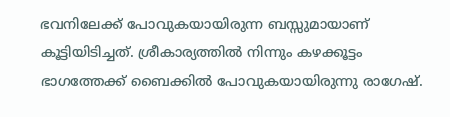ഭവനിലേക്ക് പോവുകയായിരുന്ന ബസ്സുമായാണ് കൂട്ടിയിടിച്ചത്. ശ്രീകാര്യത്തിൽ നിന്നും കഴക്കൂട്ടം ഭാഗത്തേക്ക് ബൈക്കിൽ പോവുകയായിരുന്നു രാഗേഷ്.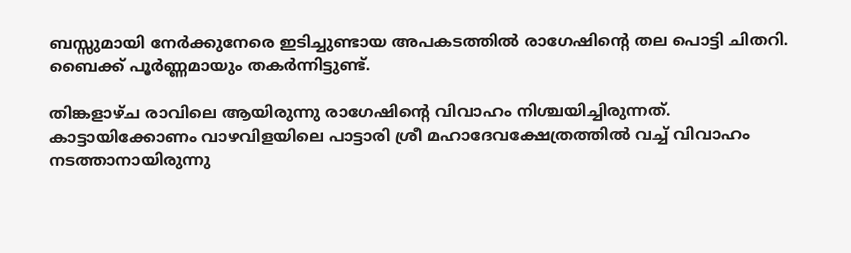ബസ്സുമായി നേർക്കുനേരെ ഇടിച്ചുണ്ടായ അപകടത്തിൽ രാഗേഷിന്റെ തല പൊട്ടി ചിതറി. ബൈക്ക് പൂർണ്ണമായും തകർന്നിട്ടുണ്ട്.

തിങ്കളാഴ്ച രാവിലെ ആയിരുന്നു രാഗേഷിന്റെ വിവാഹം നിശ്ചയിച്ചിരുന്നത്. കാട്ടായിക്കോണം വാഴവിളയിലെ പാട്ടാരി ശ്രീ മഹാദേവക്ഷേത്രത്തിൽ വച്ച് വിവാഹം നടത്താനായിരുന്നു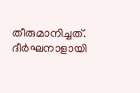തീരുമാനിച്ചത്. ദീർഘനാളായി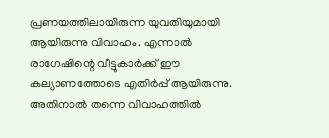പ്രണയത്തിലായിരുന്ന യുവതിയുമായി ആയിരുന്നു വിവാഹം. എന്നാൽ രാഗേഷിന്റെ വീട്ടുകാർക്ക് ഈ കല്യാണത്തോടെ എതിർപ്പ് ആയിരുന്നു. അതിനാൽ തന്നെ വിവാഹത്തിൽ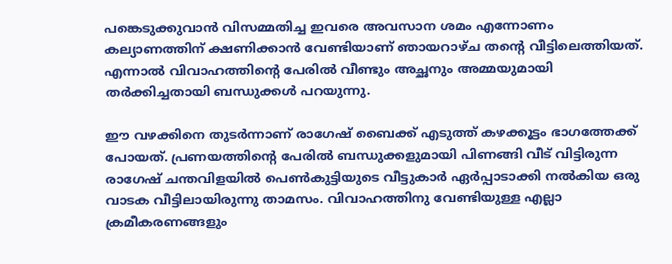പങ്കെടുക്കുവാൻ വിസമ്മതിച്ച ഇവരെ അവസാന ശമം എന്നോണം കല്യാണത്തിന് ക്ഷണിക്കാൻ വേണ്ടിയാണ് ഞായറാഴ്ച തന്റെ വീട്ടിലെത്തിയത്. എന്നാൽ വിവാഹത്തിന്റെ പേരിൽ വീണ്ടും അച്ഛനും അമ്മയുമായി തർക്കിച്ചതായി ബന്ധുക്കൾ പറയുന്നു.

ഈ വഴക്കിനെ തുടർന്നാണ് രാഗേഷ് ബൈക്ക് എടുത്ത് കഴക്കൂട്ടം ഭാഗത്തേക്ക് പോയത്. പ്രണയത്തിന്റെ പേരിൽ ബന്ധുക്കളുമായി പിണങ്ങി വീട് വിട്ടിരുന്ന രാഗേഷ് ചന്തവിളയിൽ പെൺകുട്ടിയുടെ വീട്ടുകാർ ഏർപ്പാടാക്കി നൽകിയ ഒരു വാടക വീട്ടിലായിരുന്നു താമസം. വിവാഹത്തിനു വേണ്ടിയുള്ള എല്ലാ ക്രമീകരണങ്ങളും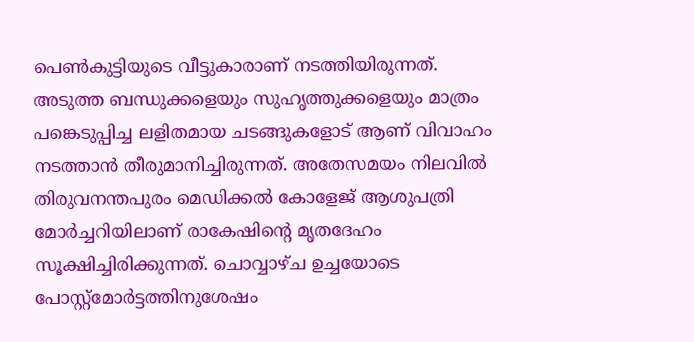പെൺകുട്ടിയുടെ വീട്ടുകാരാണ് നടത്തിയിരുന്നത്. അടുത്ത ബന്ധുക്കളെയും സുഹൃത്തുക്കളെയും മാത്രം പങ്കെടുപ്പിച്ച ലളിതമായ ചടങ്ങുകളോട് ആണ് വിവാഹം നടത്താൻ തീരുമാനിച്ചിരുന്നത്. അതേസമയം നിലവിൽ തിരുവനന്തപുരം മെഡിക്കൽ കോളേജ് ആശുപത്രി മോർച്ചറിയിലാണ് രാകേഷിന്റെ മൃതദേഹം സൂക്ഷിച്ചിരിക്കുന്നത്. ചൊവ്വാഴ്ച ഉച്ചയോടെ പോസ്റ്റ്മോർട്ടത്തിനുശേഷം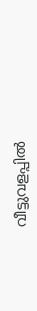വീട്ടുവളപ്പിൽ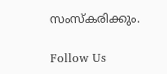സംസ്കരിക്കും.

Follow Us